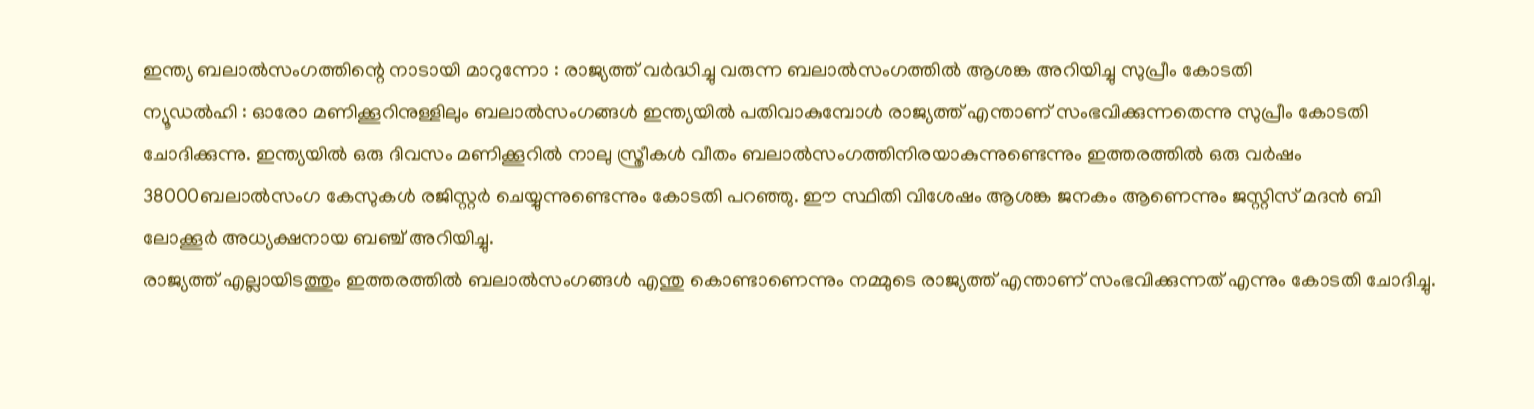ഇന്ത്യ ബലാൽസംഗത്തിന്റെ നാടായി മാറുന്നോ : രാജ്യത്ത് വർദ്ധിച്ചു വരുന്ന ബലാൽസംഗത്തിൽ ആശങ്ക അറിയിച്ചു സുപ്രീം കോടതി
ന്യൂഡൽഹി : ഓരോ മണിക്കൂറിനുള്ളിലും ബലാൽസംഗങ്ങൾ ഇന്ത്യയിൽ പതിവാകുമ്പോൾ രാജ്യത്ത് എന്താണ് സംഭവിക്കുന്നതെന്നു സുപ്രീം കോടതി ചോദിക്കുന്നു. ഇന്ത്യയിൽ ഒരു ദിവസം മണിക്കൂറിൽ നാലു സ്ത്രീകൾ വീതം ബലാൽസംഗത്തിനിരയാകുന്നുണ്ടെന്നും ഇത്തരത്തിൽ ഒരു വർഷം 38000ബലാൽസംഗ കേസുകൾ രജിസ്റ്റർ ചെയ്യുന്നുണ്ടെന്നും കോടതി പറഞ്ഞു. ഈ സ്ഥിതി വിശേഷം ആശങ്ക ജനകം ആണെന്നും ജസ്റ്റിസ് മദൻ ബി ലോക്കൂർ അധ്യക്ഷനായ ബഞ്ച് അറിയിച്ചു.
രാജ്യത്ത് എല്ലായിടത്തും ഇത്തരത്തിൽ ബലാൽസംഗങ്ങൾ എന്തു കൊണ്ടാണെന്നും നമ്മുടെ രാജ്യത്ത് എന്താണ് സംഭവിക്കുന്നത് എന്നും കോടതി ചോദിച്ചു.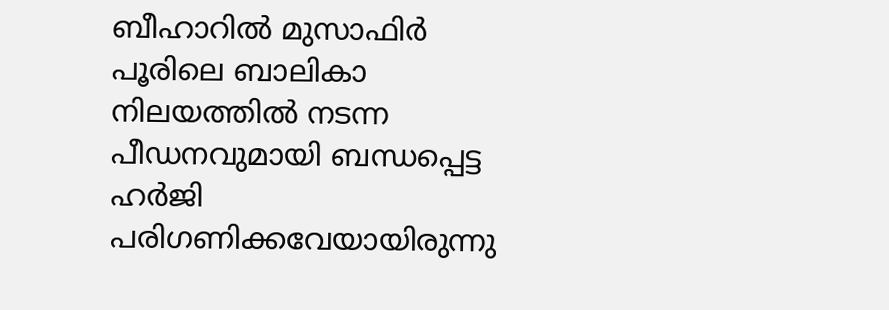ബീഹാറിൽ മുസാഫിർ പൂരിലെ ബാലികാ നിലയത്തിൽ നടന്ന പീഡനവുമായി ബന്ധപ്പെട്ട ഹർജി പരിഗണിക്കവേയായിരുന്നു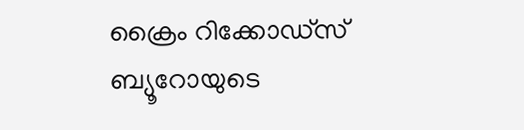ക്രൈം റിക്കോഡ്സ് ബ്യൂറോയുടെ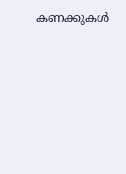കണക്കുകൾ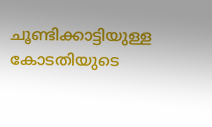ചൂണ്ടിക്കാട്ടിയുള്ള കോടതിയുടെ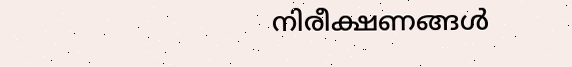നിരീക്ഷണങ്ങൾ